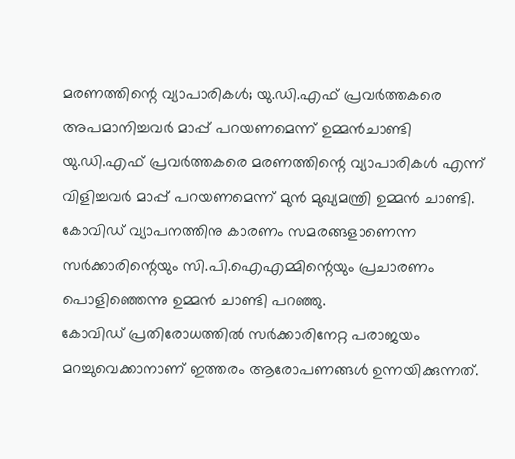മരണത്തിന്റെ വ്യാപാരികൾ; യു.ഡി.എഫ് പ്രവർത്തകരെ അപമാനിച്ചവർ മാപ്പ് പറയണമെന്ന് ഉമ്മൻചാണ്ടി
യു.ഡി.എഫ് പ്രവർത്തകരെ മരണത്തിന്റെ വ്യാപാരികൾ എന്ന് വിളിച്ചവർ മാപ്പ് പറയണമെന്ന് മുൻ മുഖ്യമന്ത്രി ഉമ്മൻ ചാണ്ടി. കോവിഡ് വ്യാപനത്തിനു കാരണം സമരങ്ങളാണെന്ന സർക്കാരിന്റെയും സി.പി.ഐഎമ്മിന്റെയും പ്രചാരണം പൊളിഞ്ഞെന്നു ഉമ്മൻ ചാണ്ടി പറഞ്ഞു.
കോവിഡ് പ്രതിരോധത്തിൽ സർക്കാരിനേറ്റ പരാജയം മറച്ചുവെക്കാനാണ് ഇത്തരം ആരോപണങ്ങൾ ഉന്നയിക്കുന്നത്.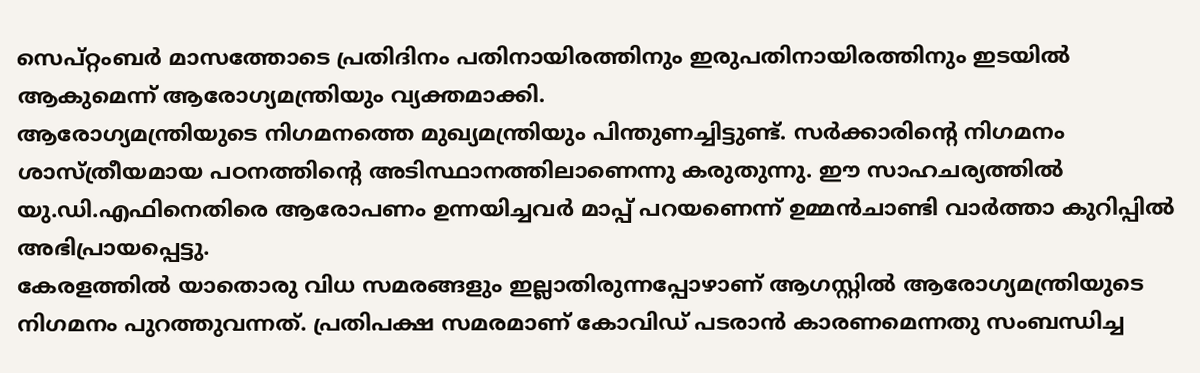സെപ്റ്റംബർ മാസത്തോടെ പ്രതിദിനം പതിനായിരത്തിനും ഇരുപതിനായിരത്തിനും ഇടയിൽ ആകുമെന്ന് ആരോഗ്യമന്ത്രിയും വ്യക്തമാക്കി.
ആരോഗ്യമന്ത്രിയുടെ നിഗമനത്തെ മുഖ്യമന്ത്രിയും പിന്തുണച്ചിട്ടുണ്ട്. സർക്കാരിന്റെ നിഗമനം ശാസ്ത്രീയമായ പഠനത്തിന്റെ അടിസ്ഥാനത്തിലാണെന്നു കരുതുന്നു. ഈ സാഹചര്യത്തിൽ യു.ഡി.എഫിനെതിരെ ആരോപണം ഉന്നയിച്ചവർ മാപ്പ് പറയണെന്ന് ഉമ്മൻചാണ്ടി വാർത്താ കുറിപ്പിൽ അഭിപ്രായപ്പെട്ടു.
കേരളത്തിൽ യാതൊരു വിധ സമരങ്ങളും ഇല്ലാതിരുന്നപ്പോഴാണ് ആഗസ്റ്റിൽ ആരോഗ്യമന്ത്രിയുടെ നിഗമനം പുറത്തുവന്നത്. പ്രതിപക്ഷ സമരമാണ് കോവിഡ് പടരാൻ കാരണമെന്നതു സംബന്ധിച്ച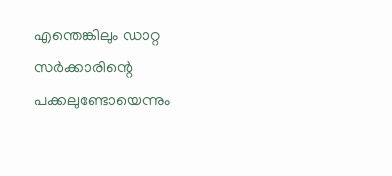എന്തെങ്കിലും ഡാറ്റ സർക്കാരിന്റെ പക്കലുണ്ടോയെന്നും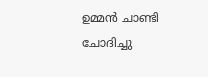ഉമ്മൻ ചാണ്ടി ചോദിച്ചു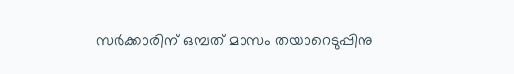സർക്കാരിന് ഒമ്പത് മാസം തയാറെടുപ്പിനു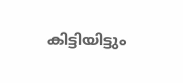കിട്ടിയിട്ടും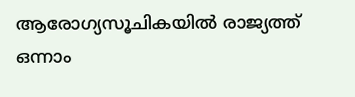ആരോഗ്യസൂചികയിൽ രാജ്യത്ത് ഒന്നാം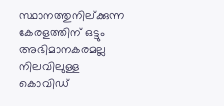സ്ഥാനത്തുനില്ക്കുന്ന കേരളത്തിന് ഒട്ടും അഭിമാനകരമല്ല നിലവിലുള്ള കൊവിഡ്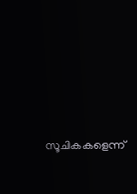സൂചികകളെന്ന്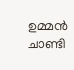ഉമ്മൻ ചാണ്ടി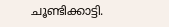ചൂണ്ടിക്കാട്ടി.